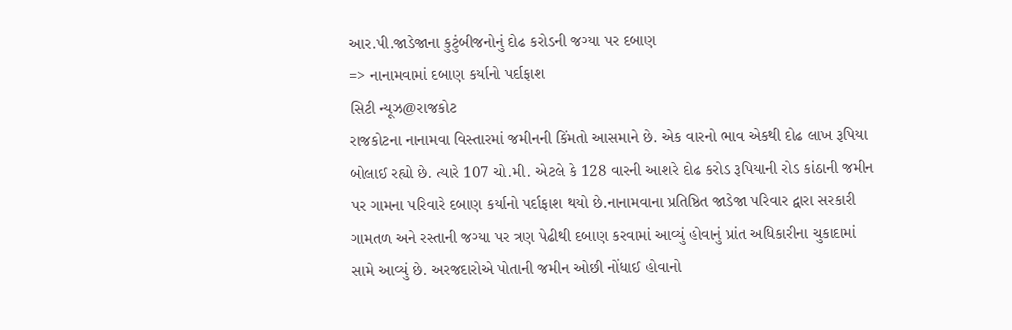આર.પી.જાડેજાના કુટુંબીજનોનું દોઢ કરોડની જગ્યા પર દબાણ
=> નાનામવામાં દબાણ કર્યાનો પર્દાફાશ
સિટી ન્યૂઝ@રાજકોટ
રાજકોટના નાનામવા વિસ્તારમાં જમીનની કિંમતો આસમાને છે. એક વારનો ભાવ એકથી દોઢ લાખ રૂપિયા બોલાઈ રહ્યો છે. ત્યારે 107 ચો.મી. એટલે કે 128 વારની આશરે દોઢ કરોડ રૂપિયાની રોડ કાંઠાની જમીન પર ગામના પરિવારે દબાણ કર્યાનો પર્દાફાશ થયો છે.નાનામવાના પ્રતિષ્ઠિત જાડેજા પરિવાર દ્વારા સરકારી ગામતળ અને રસ્તાની જગ્યા પર ત્રણ પેઢીથી દબાણ કરવામાં આવ્યું હોવાનું પ્રાંત અધિકારીના ચુકાદામાં સામે આવ્યું છે. અરજદારોએ પોતાની જમીન ઓછી નોંધાઈ હોવાનો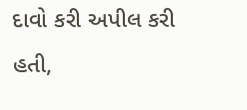દાવો કરી અપીલ કરી હતી,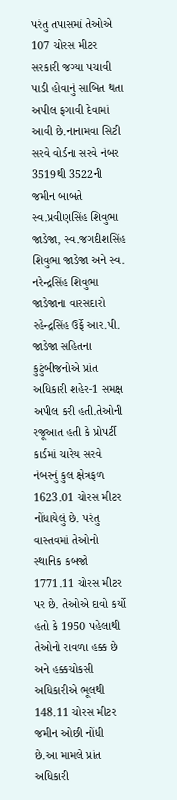પરંતુ તપાસમાં તેઓએ 107 ચોરસ મીટર સરકારી જગ્યા પચાવી પાડી હોવાનું સાબિત થતા અપીલ ફગાવી દેવામાં આવી છે.નાનામવા સિટી સરવે વોર્ડના સરવે નંબર 3519થી 3522ની જમીન બાબતે સ્વ.પ્રવીણસિંહ શિવુભા જાડેજા, સ્વ.જગદીશસિંહ શિવુભા જાડેજા અને સ્વ. નરેન્દ્રસિંહ શિવુભા જાડેજાના વારસદારો રહેન્દ્રસિંહ ઉર્ફે આર.પી. જાડેજા સહિતના કુટુંબીજનોએ પ્રાંત અધિકારી શહેર-1 સમક્ષ અપીલ કરી હતી.તેઓની રજૂઆત હતી કે પ્રોપર્ટી કાર્ડમાં ચારેય સરવે નંબરનું કુલ ક્ષેત્રફળ 1623.01 ચોરસ મીટર નોંધાયેલું છે. પરંતુ વાસ્તવમાં તેઓનો સ્થાનિક કબજો 1771.11 ચોરસ મીટર પર છે. તેઓએ દાવો કર્યો હતો કે 1950 પહેલાથી તેઓનો રાવળા હક્ક છે અને હક્કચોકસી અધિકારીએ ભૂલથી 148.11 ચોરસ મીટર જમીન ઓછી નોંધી છે.આ મામલે પ્રાંત અધિકારી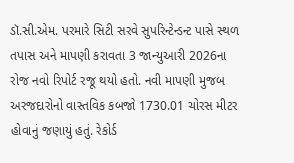ડૉ.સી.એમ. પરમારે સિટી સરવે સુપરિન્ટેન્ડન્ટ પાસે સ્થળ તપાસ અને માપણી કરાવતા 3 જાન્યુઆરી 2026ના રોજ નવો રિપોર્ટ રજૂ થયો હતો. નવી માપણી મુજબ અરજદારોનો વાસ્તવિક કબજો 1730.01 ચોરસ મીટર હોવાનું જણાયું હતું. રેકોર્ડ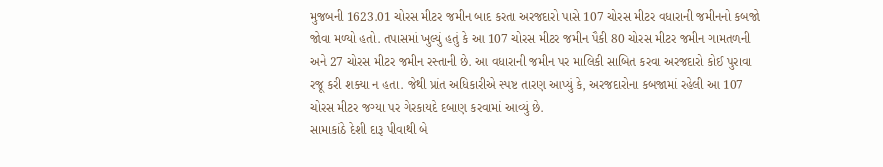મુજબની 1623.01 ચોરસ મીટર જમીન બાદ કરતા અરજદારો પાસે 107 ચોરસ મીટર વધારાની જમીનનો કબજો જોવા મળ્યો હતો. તપાસમાં ખુલ્યું હતું કે આ 107 ચોરસ મીટર જમીન પૈકી 80 ચોરસ મીટર જમીન ગામતળની અને 27 ચોરસ મીટર જમીન રસ્તાની છે. આ વધારાની જમીન પર માલિકી સાબિત કરવા અરજદારો કોઈ પુરાવા રજૂ કરી શક્યા ન હતા. જેથી પ્રાંત અધિકારીએ સ્પષ્ટ તારણ આપ્યું કે, અરજદારોના કબજામાં રહેલી આ 107 ચોરસ મીટર જગ્યા પર ગેરકાયદે દબાણ કરવામાં આવ્યું છે.
સામાકાંઠે દેશી દારૂ પીવાથી બે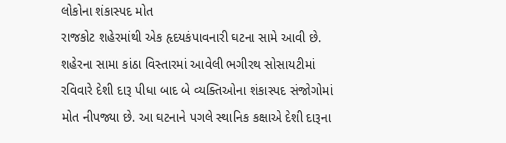લોકોના શંકાસ્પદ મોત
રાજકોટ શહેરમાંથી એક હૃદયકંપાવનારી ઘટના સામે આવી છે. શહેરના સામા કાંઠા વિસ્તારમાં આવેલી ભગીરથ સોસાયટીમાં રવિવારે દેશી દારૂ પીધા બાદ બે વ્યક્તિઓના શંકાસ્પદ સંજોગોમાં મોત નીપજ્યા છે. આ ઘટનાને પગલે સ્થાનિક કક્ષાએ દેશી દારૂના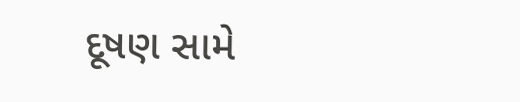દૂષણ સામે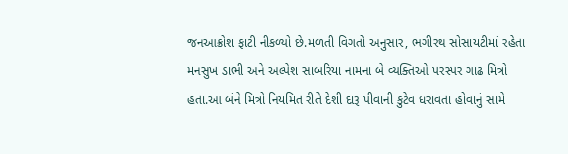જનઆક્રોશ ફાટી નીકળ્યો છે.મળતી વિગતો અનુસાર, ભગીરથ સોસાયટીમાં રહેતા મનસુખ ડાભી અને અલ્પેશ સાબરિયા નામના બે વ્યક્તિઓ પરસ્પર ગાઢ મિત્રો હતા.આ બંને મિત્રો નિયમિત રીતે દેશી દારૂ પીવાની કુટેવ ધરાવતા હોવાનું સામે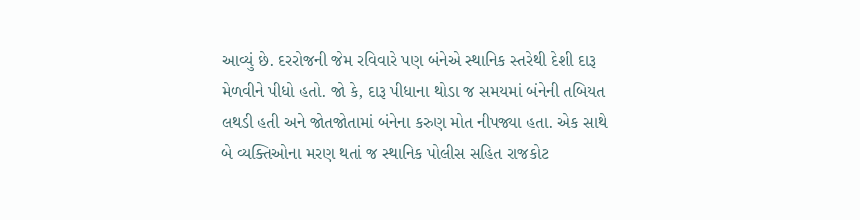આવ્યું છે. દરરોજની જેમ રવિવારે પણ બંનેએ સ્થાનિક સ્તરેથી દેશી દારૂ મેળવીને પીધો હતો. જો કે, દારૂ પીધાના થોડા જ સમયમાં બંનેની તબિયત લથડી હતી અને જોતજોતામાં બંનેના કરુણ મોત નીપજ્યા હતા. એક સાથે બે વ્યક્તિઓના મરણ થતાં જ સ્થાનિક પોલીસ સહિત રાજકોટ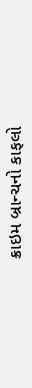ક્રાઇમ બ્રાન્ચનો કાફલો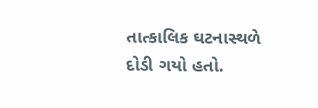તાત્કાલિક ઘટનાસ્થળે દોડી ગયો હતો.